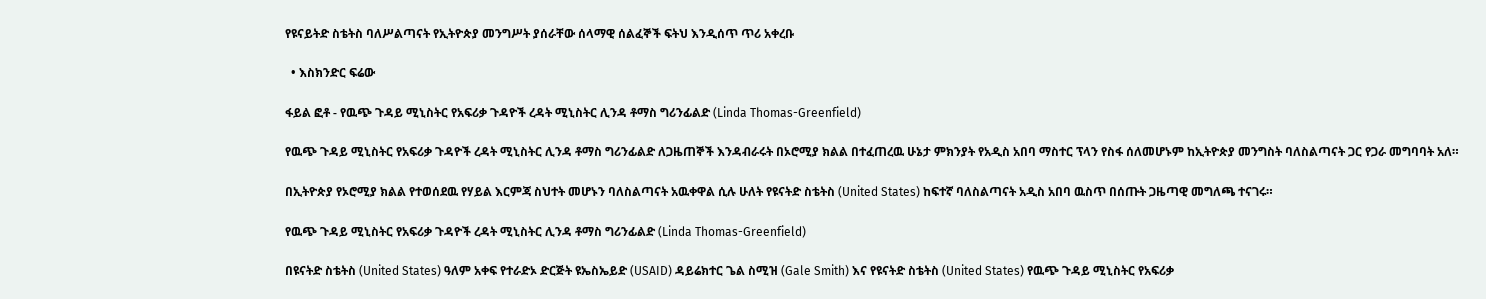የዩናይትድ ስቴትስ ባለሥልጣናት የኢትዮጵያ መንግሥት ያሰራቸው ሰላማዊ ሰልፈኞች ፍትህ እንዲሰጥ ጥሪ አቀረቡ

  • እስክንድር ፍሬው

ፋይል ፎቶ - የዉጭ ጉዳይ ሚኒስትር የአፍሪቃ ጉዳዮች ረዳት ሚኒስትር ሊንዳ ቶማስ ግሪንፊልድ (Linda Thomas-Greenfield)

የዉጭ ጉዳይ ሚኒስትር የአፍሪቃ ጉዳዮች ረዳት ሚኒስትር ሊንዳ ቶማስ ግሪንፊልድ ለጋዜጠኞች እንዳብራሩት በኦሮሚያ ክልል በተፈጠረዉ ሁኔታ ምክንያት የአዲስ አበባ ማስተር ፕላን የስፋ ሰለመሆኑም ከኢትዮጵያ መንግስት ባለስልጣናት ጋር የጋራ መግባባት አለ።

በኢትዮጵያ የኦሮሚያ ክልል የተወሰደዉ የሃይል እርምጃ ስህተት መሆኑን ባለስልጣናት አዉቀዋል ሲሉ ሁለት የዩናትድ ስቴትስ (United States) ከፍተኛ ባለስልጣናት አዲስ አበባ ዉስጥ በሰጡት ጋዜጣዊ መግለጫ ተናገሩ።

የዉጭ ጉዳይ ሚኒስትር የአፍሪቃ ጉዳዮች ረዳት ሚኒስትር ሊንዳ ቶማስ ግሪንፊልድ (Linda Thomas-Greenfield)

በዩናትድ ስቴትስ (United States) ዓለም አቀፍ የተራድኦ ድርጅት ዩኤስኤይድ (USAID) ዳይሬክተር ጌል ስሚዝ (Gale Smith) እና የዩናትድ ስቴትስ (United States) የዉጭ ጉዳይ ሚኒስትር የአፍሪቃ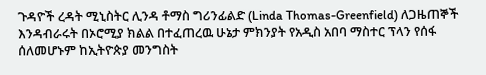ጉዳዮች ረዳት ሚኒስትር ሊንዳ ቶማስ ግሪንፊልድ (Linda Thomas-Greenfield) ለጋዜጠኞች እንዳብራሩት በኦሮሚያ ክልል በተፈጠረዉ ሁኔታ ምክንያት የአዲስ አበባ ማስተር ፕላን የሰፋ ሰለመሆኑም ከኢትዮጵያ መንግስት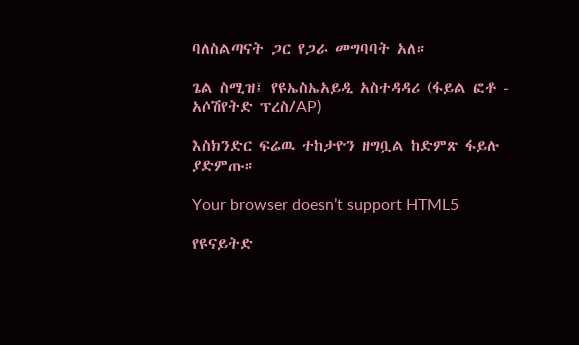ባለስልጣናት ጋር የጋራ መግባባት አለ።

ጌል ስሚዝ፤ የዩኤስኤአይዲ አስተዳዳሪ (ፋይል ፎቶ - አሶሽየትድ ፕረስ/AP)

እስክንድር ፍሬዉ ተከታዮን ዘግቧል ከድምጽ ፋይሉ ያድምጡ።

Your browser doesn’t support HTML5

የዩናይትድ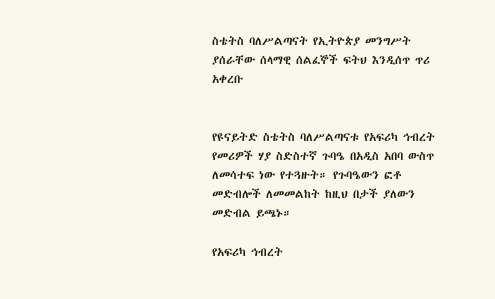ስቴትስ ባለሥልጣናት የኢትዮጵያ መንግሥት ያሰራቸው ሰላማዊ ሰልፈኞች ፍትህ እንዲሰጥ ጥሪ አቀረቡ


የዩናይትድ ስቴትስ ባለሥልጣናቱ የአፍሪካ ኅብረት የመሪዎች ሃያ ስድስተኛ ጉባዔ በአዲስ አበባ ውስጥ ለመሳተፍ ነው የተጓዙት። የጉባዔውን ፎቶ መድብሎች ለመመልከት ከዚህ በታች ያለውን መድብል ይጫኑ።

የአፍሪካ ኅብረት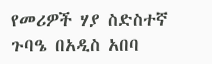የመሪዎች ሃያ ስድስተኛ ጉባዔ በአዲስ አበባ